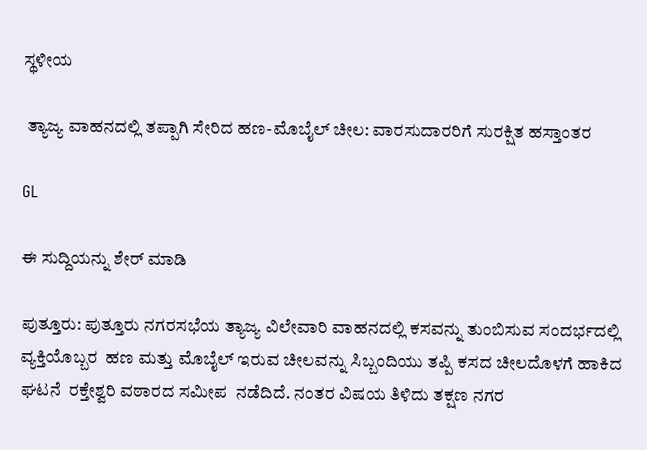ಸ್ಥಳೀಯ

 ತ್ಯಾಜ್ಯ ವಾಹನದಲ್ಲಿ ತಪ್ಪಾಗಿ ಸೇರಿದ ಹಣ-ಮೊಬೈಲ್ ಚೀಲ: ವಾರಸುದಾರರಿಗೆ ಸುರಕ್ಷಿತ ಹಸ್ತಾಂತರ

GL

ಈ ಸುದ್ದಿಯನ್ನು ಶೇರ್ ಮಾಡಿ

ಪುತ್ತೂರು: ಪುತ್ತೂರು ನಗರಸಭೆಯ ತ್ಯಾಜ್ಯ ವಿಲೇವಾರಿ ವಾಹನದಲ್ಲಿ ಕಸವನ್ನು ತುಂಬಿಸುವ ಸಂದರ್ಭದಲ್ಲಿ ವ್ಯಕ್ತಿಯೊಬ್ಬರ  ಹಣ ಮತ್ತು ಮೊಬೈಲ್ ಇರುವ ಚೀಲವನ್ನು ಸಿಬ್ಬಂದಿಯು ತಪ್ಪಿ ಕಸದ ಚೀಲದೊಳಗೆ ಹಾಕಿದ  ಘಟನೆ  ರಕ್ತೇಶ್ವರಿ ವಠಾರದ ಸಮೀಪ  ನಡೆದಿದೆ. ನಂತರ ವಿಷಯ ತಿಳಿದು ತಕ್ಷಣ ನಗರ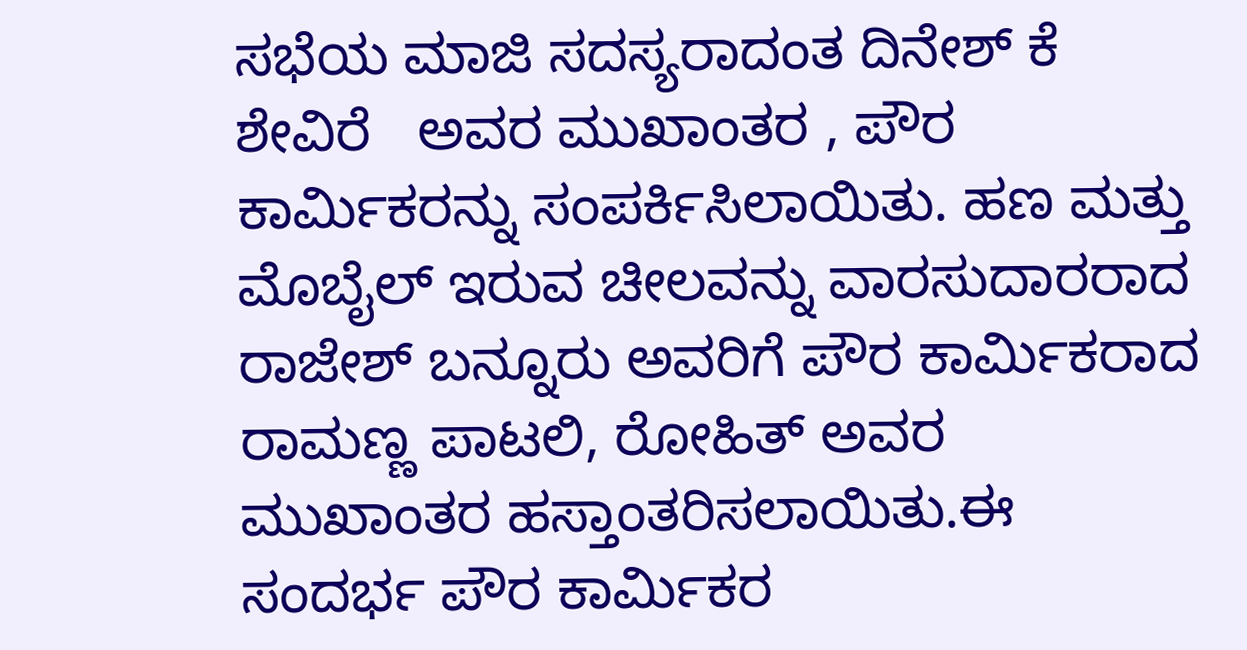ಸಭೆಯ ಮಾಜಿ ಸದಸ್ಯರಾದಂತ ದಿನೇಶ್ ಕೆ ಶೇವಿರೆ   ಅವರ ಮುಖಾಂತರ , ಪೌರ ಕಾರ್ಮಿಕರನ್ನು ಸಂಪರ್ಕಿಸಿಲಾಯಿತು. ಹಣ ಮತ್ತು ಮೊಬೈಲ್ ಇರುವ ಚೀಲವನ್ನು ವಾರಸುದಾರರಾದ ರಾಜೇಶ್ ಬನ್ನೂರು ಅವರಿಗೆ ಪೌರ ಕಾರ್ಮಿಕರಾದ ರಾಮಣ್ಣ ಪಾಟಲಿ, ರೋಹಿತ್ ಅವರ ಮುಖಾಂತರ ಹಸ್ತಾಂತರಿಸಲಾಯಿತು.ಈ ಸಂದರ್ಭ ಪೌರ ಕಾರ್ಮಿಕರ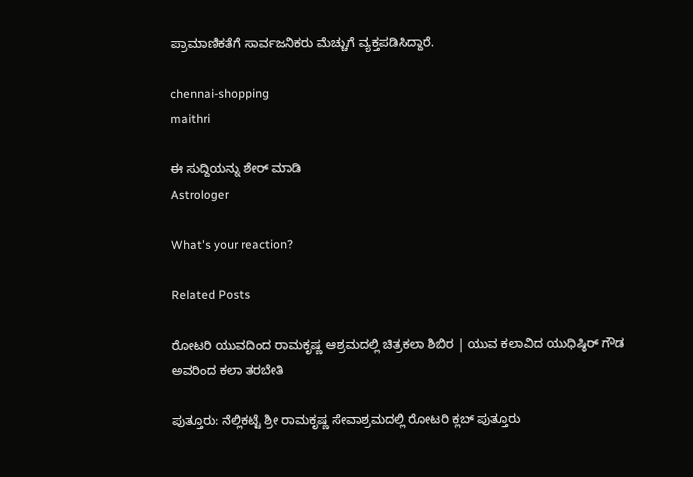ಪ್ರಾಮಾಣಿಕತೆಗೆ ಸಾರ್ವಜನಿಕರು ಮೆಚ್ಚುಗೆ ವ್ಯಕ್ತಪಡಿಸಿದ್ದಾರೆ.

chennai-shopping
maithri

ಈ ಸುದ್ದಿಯನ್ನು ಶೇರ್ ಮಾಡಿ
Astrologer

What's your reaction?

Related Posts

ರೋಟರಿ ಯುವದಿಂದ ರಾಮಕೃಷ್ಣ ಆಶ್ರಮದಲ್ಲಿ ಚಿತ್ರಕಲಾ ಶಿಬಿರ | ಯುವ ಕಲಾವಿದ ಯುಧಿಷ್ಠಿರ್ ಗೌಡ ಅವರಿಂದ ಕಲಾ ತರಬೇತಿ

ಪುತ್ತೂರು: ನೆಲ್ಲಿಕಟ್ಟೆ ಶ್ರೀ ರಾಮಕೃಷ್ಣ ಸೇವಾಶ್ರಮದಲ್ಲಿ ರೋಟರಿ ಕ್ಲಬ್ ಪುತ್ತೂರು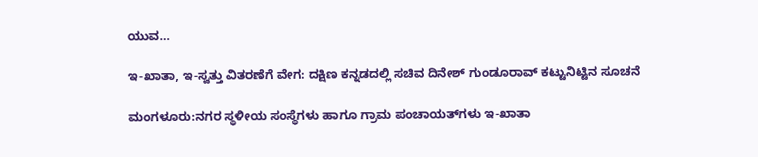ಯುವ…

ಇ-ಖಾತಾ, ಇ-ಸ್ವತ್ತು ವಿತರಣೆಗೆ ವೇಗ: ದಕ್ಷಿಣ ಕನ್ನಡದಲ್ಲಿ ಸಚಿವ ದಿನೇಶ್ ಗುಂಡೂರಾವ್ ಕಟ್ಟುನಿಟ್ಟಿನ ಸೂಚನೆ

ಮಂಗಳೂರು:ನಗರ ಸ್ಥಳೀಯ ಸಂಸ್ಥೆಗಳು ಹಾಗೂ ಗ್ರಾಮ ಪಂಚಾಯತ್‌ಗಳು ಇ-ಖಾತಾ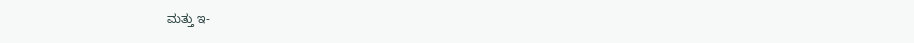ಮತ್ತು ಇ-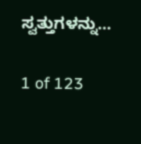ಸ್ವತ್ತುಗಳನ್ನು…

1 of 123